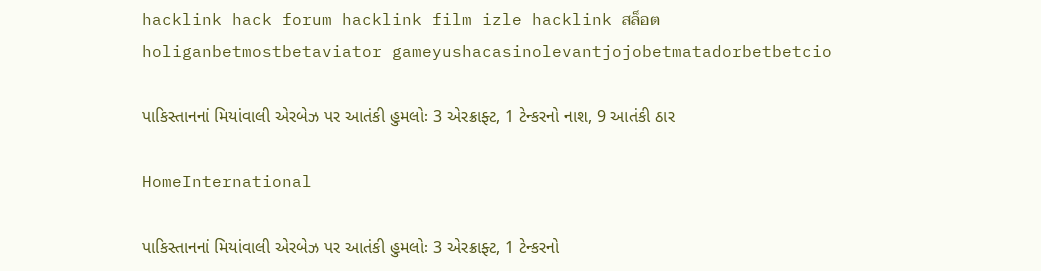hacklink hack forum hacklink film izle hacklink สล็อตholiganbetmostbetaviator gameyushacasinolevantjojobetmatadorbetbetcio

પાકિસ્તાનનાં મિયાંવાલી એરબેઝ પર આતંકી હુમલોઃ 3 એરક્રાફ્ટ, 1 ટેન્કરનો નાશ, 9 આતંકી ઠાર

HomeInternational

પાકિસ્તાનનાં મિયાંવાલી એરબેઝ પર આતંકી હુમલોઃ 3 એરક્રાફ્ટ, 1 ટેન્કરનો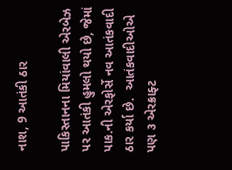નાશ, 9 આતંકી ઠાર

પાકિસ્તાનના મિયાંવાલી એરબેઝ પર આતંકી હુમલો થયો છે, જેમાં પાક.ની એરફોર્સે નવ આતંકવાદી ઠાર કર્યા છે.  આતંકવાદીઓએ પણ ૩ એરક્રાફ્ટ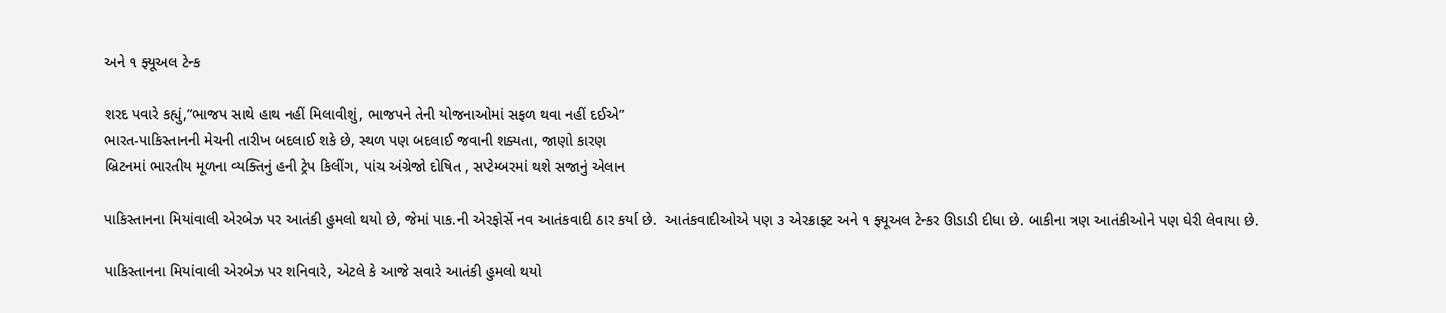અને ૧ ફ્યૂઅલ ટેન્ક

શરદ પવારે કહ્યું,”ભાજપ સાથે હાથ નહીં મિલાવીશું, ભાજપને તેની યોજનાઓમાં સફળ થવા નહીં દઈએ”
ભારત-પાકિસ્તાનની મેચની તારીખ બદલાઈ શકે છે, સ્થળ પણ બદલાઈ જવાની શક્યતા, જાણો કારણ
બ્રિટનમાં ભારતીય મૂળના વ્યક્તિનું હની ટ્રેપ કિલીંગ, પાંચ અંગ્રેજો દોષિત , સપ્ટેમ્બરમાં થશે સજાનું એલાન

પાકિસ્તાનના મિયાંવાલી એરબેઝ પર આતંકી હુમલો થયો છે, જેમાં પાક.ની એરફોર્સે નવ આતંકવાદી ઠાર કર્યા છે.  આતંકવાદીઓએ પણ ૩ એરક્રાફ્ટ અને ૧ ફ્યૂઅલ ટેન્કર ઊડાડી દીધા છે. બાકીના ત્રણ આતંકીઓને પણ ઘેરી લેવાયા છે.

પાકિસ્તાનના મિયાંવાલી એરબેઝ પર શનિવારે, એટલે કે આજે સવારે આતંકી હુમલો થયો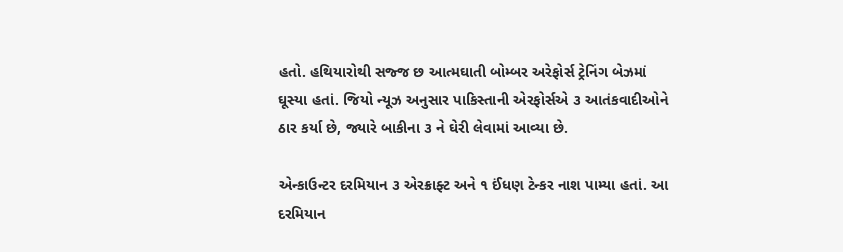હતો. હથિયારોથી સજ્જ છ આત્મઘાતી બોમ્બર અરેફોર્સ ટ્રેનિંગ બેઝમાં ઘૂસ્યા હતાં. જિયો ન્યૂઝ અનુસાર પાકિસ્તાની એરફોર્સએ ૩ આતંકવાદીઓને ઠાર કર્યા છે, જ્યારે બાકીના ૩ ને ઘેરી લેવામાં આવ્યા છે.

એન્કાઉન્ટર દરમિયાન ૩ એરક્રાફ્ટ અને ૧ ઈંધણ ટેન્કર નાશ પામ્યા હતાં. આ દરમિયાન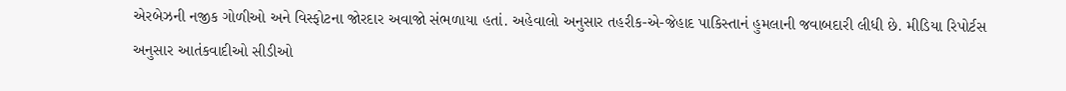એરબેઝની નજીક ગોળીઓ અને વિસ્ફોટના જોરદાર અવાજો સંભળાયા હતાં. અહેવાલો અનુસાર તહરીક-એ-જેહાદ પાકિસ્તાનં હુમલાની જવાબદારી લીધી છે. મીડિયા રિપોર્ટસ અનુસાર આતંકવાદીઓ સીડીઓ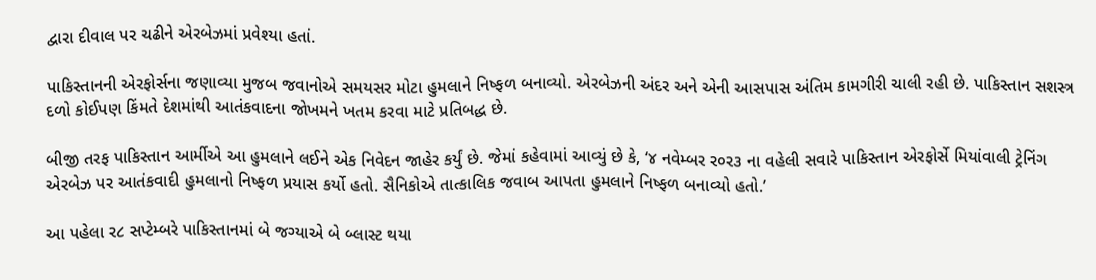દ્વારા દીવાલ પર ચઢીને એરબેઝમાં પ્રવેશ્યા હતાં.

પાકિસ્તાનની એરફોર્સના જણાવ્યા મુજબ જવાનોએ સમયસર મોટા હુમલાને નિષ્ફળ બનાવ્યો. એરબેઝની અંદર અને એની આસપાસ અંતિમ કામગીરી ચાલી રહી છે. પાકિસ્તાન સશસ્ત્ર દળો કોઈપણ કિંમતે દેશમાંથી આતંકવાદના જોખમને ખતમ કરવા માટે પ્રતિબદ્ધ છે.

બીજી તરફ પાકિસ્તાન આર્મીએ આ હુમલાને લઈને એક નિવેદન જાહેર કર્યું છે. જેમાં કહેવામાં આવ્યું છે કે, ‘૪ નવેમ્બર ર૦ર૩ ના વહેલી સવારે પાકિસ્તાન એરફોર્સે મિયાંવાલી ટ્રેનિંગ એરબેઝ પર આતંકવાદી હુમલાનો નિષ્ફળ પ્રયાસ કર્યો હતો. સૈનિકોએ તાત્કાલિક જવાબ આપતા હુમલાને નિષ્ફળ બનાવ્યો હતો.’

આ પહેલા ર૮ સપ્ટેમ્બરે પાકિસ્તાનમાં બે જગ્યાએ બે બ્લાસ્ટ થયા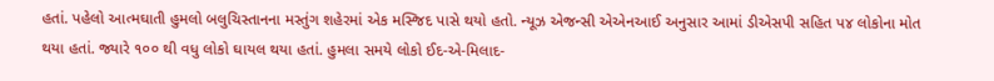હતાં. પહેલો આત્મઘાતી હુમલો બલુચિસ્તાનના મસ્તુંગ શહેરમાં એક મસ્જિદ પાસે થયો હતો. ન્યૂઝ એજન્સી એએનઆઈ અનુસાર આમાં ડીએસપી સહિત પ૪ લોકોના મોત થયા હતાં. જ્યારે ૧૦૦ થી વધુ લોકો ઘાયલ થયા હતાં. હુમલા સમયે લોકો ઈદ-એ-મિલાદ-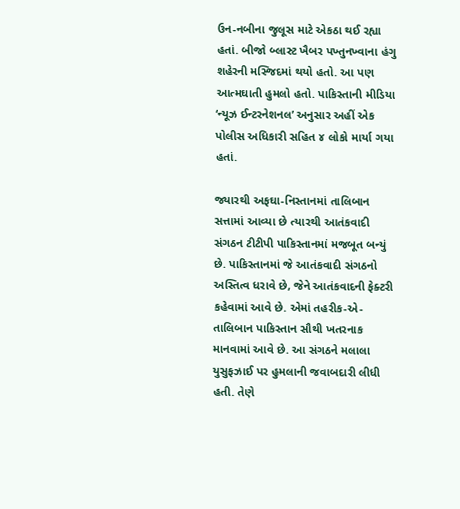ઉન-નબીના જુલૂસ માટે એકઠા થઈ રહ્યા હતાં. બીજો બ્લાસ્ટ ખૈબર પખ્તુનખ્વાના હંગુ શહેરની મસ્જિદમાં થયો હતો. આ પણ આત્મઘાતી હુમલો હતો. પાકિસ્તાની મીડિયા ‘ન્યૂઝ ઈન્ટરનેશનલ’ અનુસાર અહીં એક પોલીસ અધિકારી સહિત ૪ લોકો માર્યા ગયા હતાં.

જ્યારથી અફઘા-નિસ્તાનમાં તાલિબાન સત્તામાં આવ્યા છે ત્યારથી આતંકવાદી સંગઠન ટીટીપી પાકિસ્તાનમાં મજબૂત બન્યું છે. પાકિસ્તાનમાં જે આતંકવાદી સંગઠનો અસ્તિત્વ ધરાવે છે, જેને આતંકવાદની ફેક્ટરી કહેવામાં આવે છે. એમાં તહરીક-એ-તાલિબાન પાકિસ્તાન સૌથી ખતરનાક માનવામાં આવે છે. આ સંગઠને મલાલા યુસુફઝાઈ પર હુમલાની જવાબદારી લીધી હતી. તેણે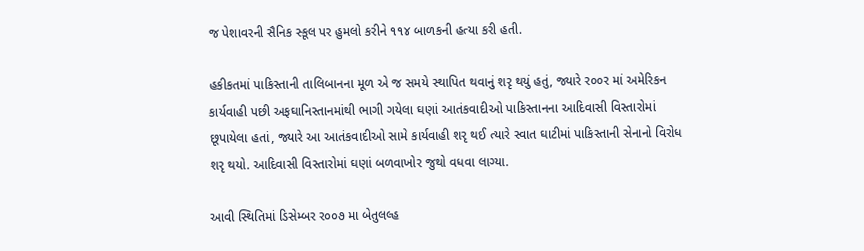જ પેશાવરની સૈનિક સ્કૂલ પર હુમલો કરીને ૧૧૪ બાળકની હત્યા કરી હતી.

હકીકતમાં પાકિસ્તાની તાલિબાનના મૂળ એ જ સમયે સ્થાપિત થવાનું શરૃ થયું હતું, જ્યારે ર૦૦ર માં અમેરિકન કાર્યવાહી પછી અફઘાનિસ્તાનમાંથી ભાગી ગયેલા ઘણાં આતંકવાદીઓ પાકિસ્તાનના આદિવાસી વિસ્તારોમાં છૂપાયેલા હતાં, જ્યારે આ આતંકવાદીઓ સામે કાર્યવાહી શરૃ થઈ ત્યારે સ્વાત ઘાટીમાં પાકિસ્તાની સેનાનો વિરોધ શરૃ થયો. આદિવાસી વિસ્તારોમાં ઘણાં બળવાખોર જુથો વધવા લાગ્યા.

આવી સ્થિતિમાં ડિસેમ્બર ર૦૦૭ મા બેતુલલ્હ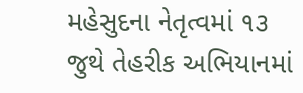મહેસુદના નેતૃત્વમાં ૧૩ જુથે તેહરીક અભિયાનમાં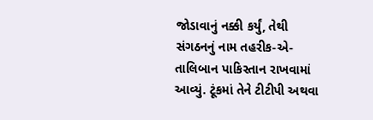જોડાવાનું નક્કી કર્યું, તેથી સંગઠનનું નામ તહરીક-એ-તાલિબાન પાકિસ્તાન રાખવામાં આવ્યું. ટૂંકમાં તેને ટીટીપી અથવા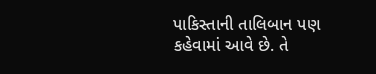પાકિસ્તાની તાલિબાન પણ કહેવામાં આવે છે. તે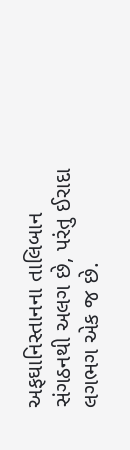અફઘાનિસ્તાનના તાલિબાન સંગઠનથી અલગ છે, પરંતુ ઈરાદા લગભગ એક જ છે.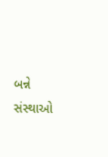બન્ને સંસ્થાઓ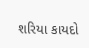શરિયા કાયદો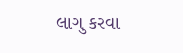લાગુ કરવા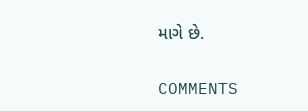માગે છે.

COMMENTS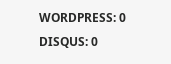WORDPRESS: 0
DISQUS: 0